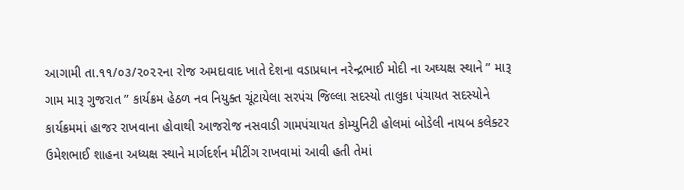આગામી તા.૧૧/૦૩/૨૦૨૨ના રોજ અમદાવાદ ખાતે દેશના વડાપ્રધાન નરેન્દ્રભાઈ મોદી ના અઘ્યક્ષ સ્થાને ” મારૂ ગામ મારૂ ગુજરાત ” કાર્યક્રમ હેઠળ નવ નિયુક્ત ચૂંટાયેલા સરપંચ જિલ્લા સદસ્યો તાલુકા પંચાયત સદસ્યોને કાર્યક્રમમાં હાજર રાખવાના હોવાથી આજરોજ નસવાડી ગામપંચાયત કોમ્યુનિટી હોલમાં બોડેલી નાયબ કલેક્ટર ઉમેશભાઈ શાહના અધ્યક્ષ સ્થાને માર્ગદર્શન મીટીંગ રાખવામાં આવી હતી તેમાં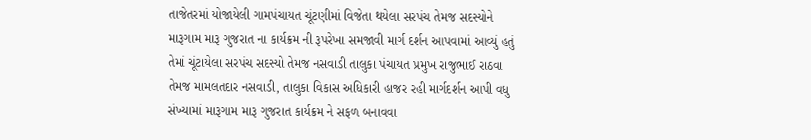તાજેતરમાં યોજાયેલી ગામપંચાયત ચૂંટણીમાં વિજેતા થયેલા સરપંચ તેમજ સદસ્યોને મારૂગામ મારૂ ગુજરાત ના કાર્યક્રમ ની રૂપરેખા સમજાવી માર્ગ દર્શન આપવામાં આવ્યું હતું તેમાં ચૂંટાયેલા સરપંચ સદસ્યો તેમજ નસવાડી તાલુકા પંચાયત પ્રમુખ રાજુભાઈ રાઠવા તેમજ મામલતદાર નસવાડી, તાલુકા વિકાસ અધિકારી હાજર રહી માર્ગદર્શન આપી વધુ સંખ્યામાં મારૂગામ મારૂ ગુજરાત કાર્યક્રમ ને સફળ બનાવવા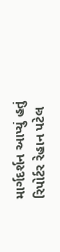માર્ગદર્શન આપ્યું હતું
રિપોર્ટર રેહાન પટેલ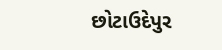છોટાઉદેપુર